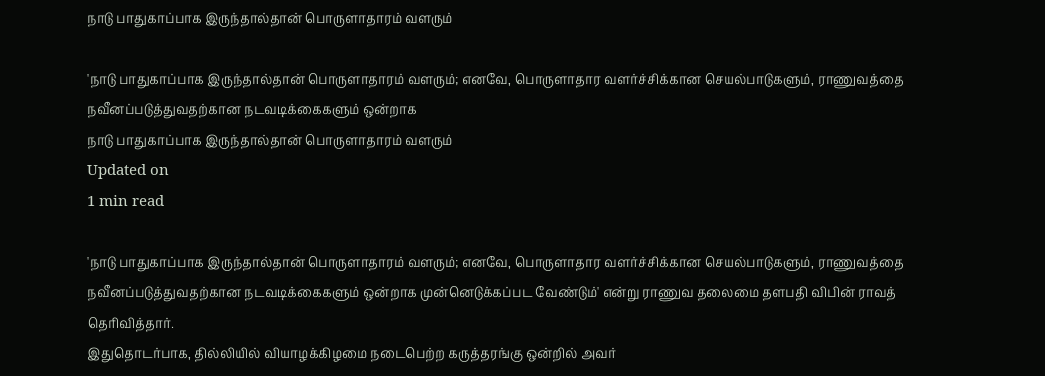நாடு பாதுகாப்பாக இருந்தால்தான் பொருளாதாரம் வளரும்

'நாடு பாதுகாப்பாக இருந்தால்தான் பொருளாதாரம் வளரும்; எனவே, பொருளாதார வளர்ச்சிக்கான செயல்பாடுகளும், ராணுவத்தை நவீனப்படுத்துவதற்கான நடவடிக்கைகளும் ஒன்றாக
நாடு பாதுகாப்பாக இருந்தால்தான் பொருளாதாரம் வளரும்
Updated on
1 min read

'நாடு பாதுகாப்பாக இருந்தால்தான் பொருளாதாரம் வளரும்; எனவே, பொருளாதார வளர்ச்சிக்கான செயல்பாடுகளும், ராணுவத்தை நவீனப்படுத்துவதற்கான நடவடிக்கைகளும் ஒன்றாக முன்னெடுக்கப்பட வேண்டும்' என்று ராணுவ தலைமை தளபதி விபின் ராவத் தெரிவித்தார்.
இதுதொடர்பாக, தில்லியில் வியாழக்கிழமை நடைபெற்ற கருத்தரங்கு ஒன்றில் அவர்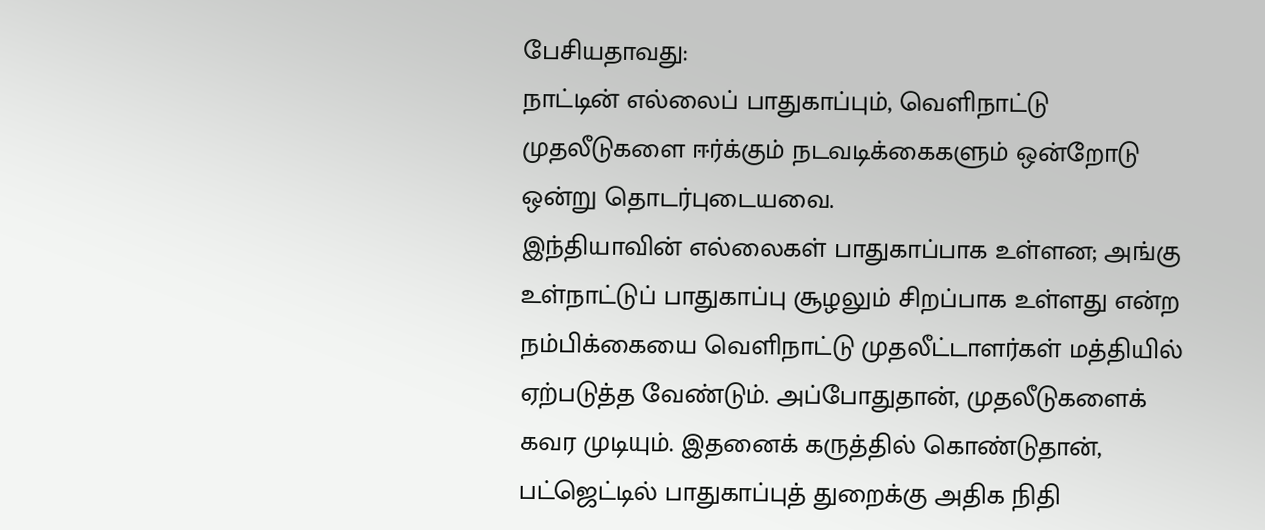பேசியதாவது:
நாட்டின் எல்லைப் பாதுகாப்பும், வெளிநாட்டு முதலீடுகளை ஈர்க்கும் நடவடிக்கைகளும் ஒன்றோடு ஒன்று தொடர்புடையவை.
இந்தியாவின் எல்லைகள் பாதுகாப்பாக உள்ளன; அங்கு உள்நாட்டுப் பாதுகாப்பு சூழலும் சிறப்பாக உள்ளது என்ற நம்பிக்கையை வெளிநாட்டு முதலீட்டாளர்கள் மத்தியில் ஏற்படுத்த வேண்டும். அப்போதுதான், முதலீடுகளைக் கவர முடியும். இதனைக் கருத்தில் கொண்டுதான், பட்ஜெட்டில் பாதுகாப்புத் துறைக்கு அதிக நிதி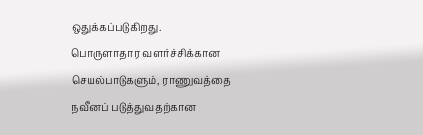ஒதுக்கப்படுகிறது.
பொருளாதார வளர்ச்சிக்கான செயல்பாடுகளும், ராணுவத்தை நவீனப் படுத்துவதற்கான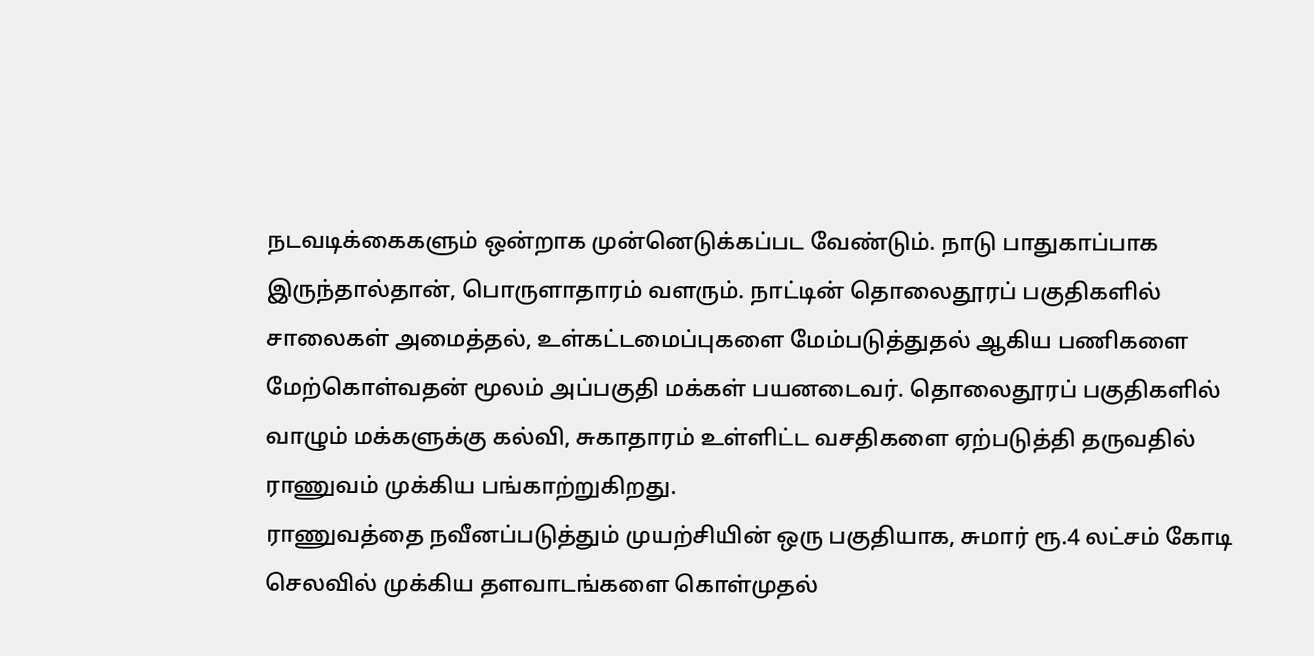நடவடிக்கைகளும் ஒன்றாக முன்னெடுக்கப்பட வேண்டும். நாடு பாதுகாப்பாக இருந்தால்தான், பொருளாதாரம் வளரும். நாட்டின் தொலைதூரப் பகுதிகளில் சாலைகள் அமைத்தல், உள்கட்டமைப்புகளை மேம்படுத்துதல் ஆகிய பணிகளை மேற்கொள்வதன் மூலம் அப்பகுதி மக்கள் பயனடைவர். தொலைதூரப் பகுதிகளில் வாழும் மக்களுக்கு கல்வி, சுகாதாரம் உள்ளிட்ட வசதிகளை ஏற்படுத்தி தருவதில் ராணுவம் முக்கிய பங்காற்றுகிறது.
ராணுவத்தை நவீனப்படுத்தும் முயற்சியின் ஒரு பகுதியாக, சுமார் ரூ.4 லட்சம் கோடி செலவில் முக்கிய தளவாடங்களை கொள்முதல்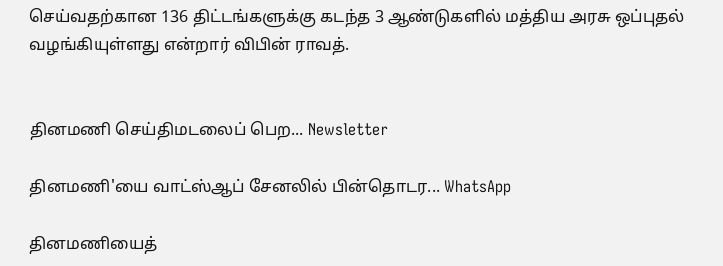செய்வதற்கான 136 திட்டங்களுக்கு கடந்த 3 ஆண்டுகளில் மத்திய அரசு ஒப்புதல் வழங்கியுள்ளது என்றார் விபின் ராவத்.


தினமணி செய்திமடலைப் பெற... Newsletter

தினமணி'யை வாட்ஸ்ஆப் சேனலில் பின்தொடர... WhatsApp

தினமணியைத்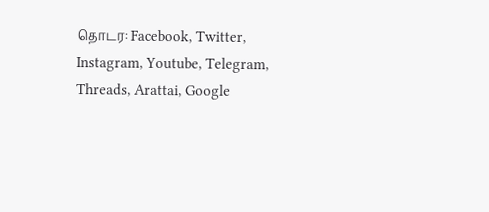தொடர: Facebook, Twitter, Instagram, Youtube, Telegram, Threads, Arattai, Google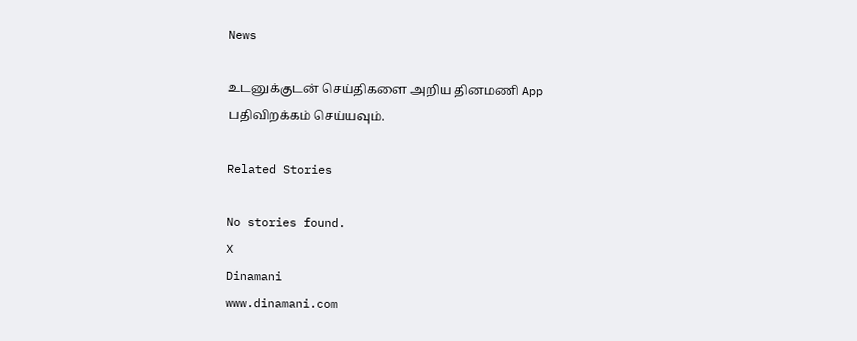News

உடனுக்குடன் செய்திகளை அறிய தினமணி App பதிவிறக்கம் செய்யவும்.

Related Stories

No stories found.
X
Dinamani
www.dinamani.com